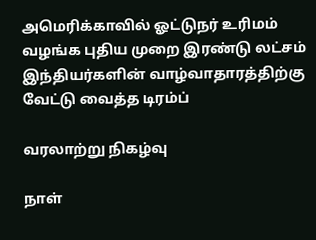அமெரிக்காவில் ஓட்டுநர் உரிமம் வழங்க புதிய முறை இரண்டு லட்சம் இந்தியர்களின் வாழ்வாதாரத்திற்கு வேட்டு வைத்த டிரம்ப்

வரலாற்று நிகழ்வு

நாள்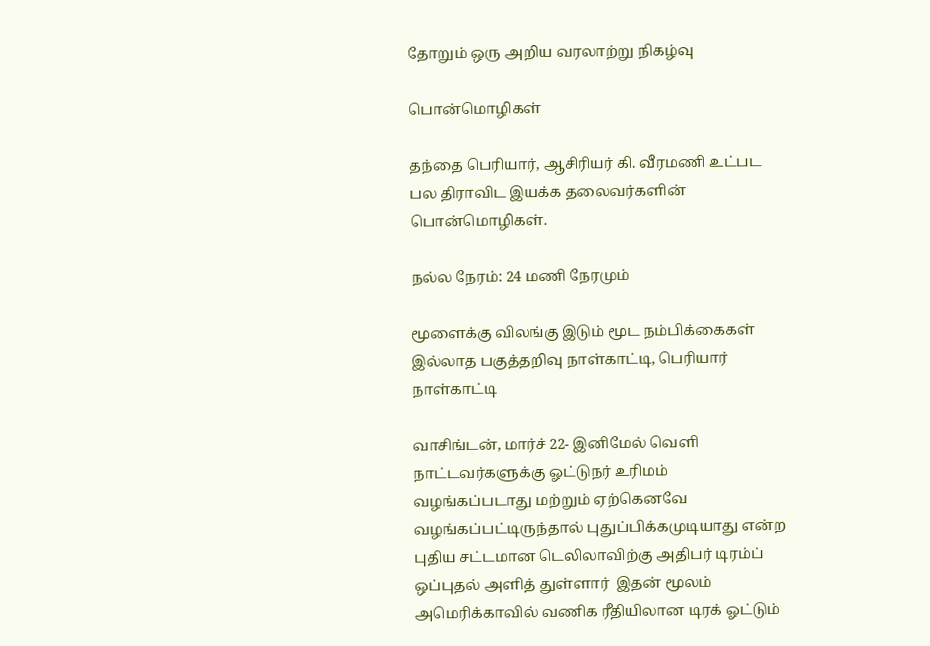தோறும் ஒரு அறிய வரலாற்று நிகழ்வு

பொன்மொழிகள்

தந்தை பெரியார், ஆசிரியர் கி. வீரமணி உட்பட பல திராவிட இயக்க தலைவர்களின் பொன்மொழிகள்.

நல்ல நேரம்: 24 மணி நேரமும்

மூளைக்கு விலங்கு இடும் மூட நம்பிக்கைகள் இல்லாத பகுத்தறிவு நாள்காட்டி, பெரியார் நாள்காட்டி

வாசிங்டன், மார்ச் 22- இனிமேல் வெளி நாட்டவர்களுக்கு ஓட்டுநர் உரிமம் வழங்கப்படாது மற்றும் ஏற்கெனவே வழங்கப்பட்டிருந்தால் புதுப்பிக்கமுடியாது என்ற புதிய சட்டமான டெலிலாவிற்கு அதிபர் டிரம்ப் ஒப்புதல் அளித் துள்ளார்  இதன் மூலம் அமெரிக்காவில் வணிக ரீதியிலான டிரக் ஓட்டும்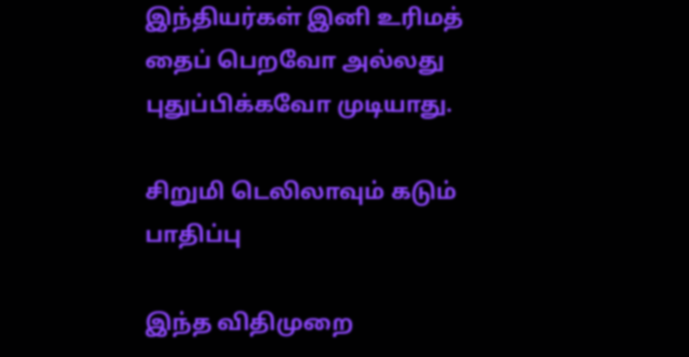இந்தியர்கள் இனி உரிமத் தைப் பெறவோ அல்லது புதுப்பிக்கவோ முடியாது.

சிறுமி டெலிலாவும் கடும் பாதிப்பு

இந்த விதிமுறை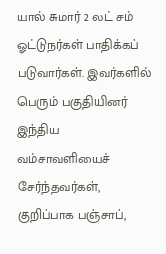யால் சுமார் 2 லட் சம் ஓட்டுநர்கள் பாதிக்கப் படுவார்கள். இவர்களில் பெரும் பகுதியினர் இந்திய வம்சாவளியைச் சேர்ந்தவர்கள், குறிப்பாக பஞ்சாப்,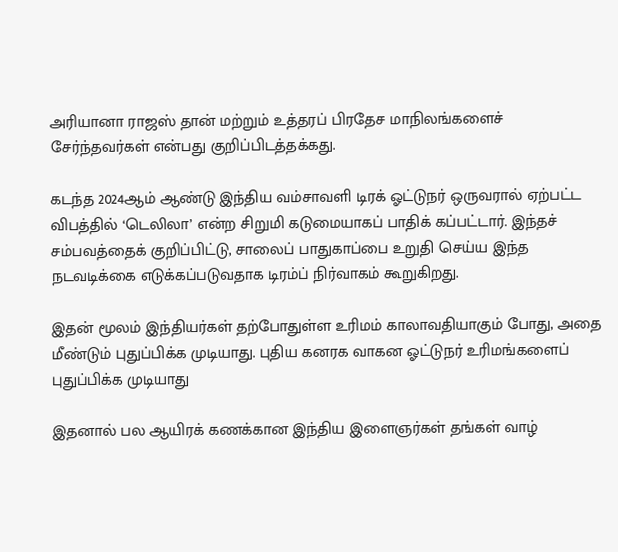அரியானா ராஜஸ் தான் மற்றும் உத்தரப் பிரதேச மாநிலங்களைச் சேர்ந்தவர்கள் என்பது குறிப்பிடத்தக்கது.

கடந்த 2024ஆம் ஆண்டு இந்திய வம்சாவளி டிரக் ஓட்டுநர் ஒருவரால் ஏற்பட்ட விபத்தில் ‘டெலிலா’ என்ற சிறுமி கடுமையாகப் பாதிக் கப்பட்டார். இந்தச் சம்பவத்தைக் குறிப்பிட்டு, சாலைப் பாதுகாப்பை உறுதி செய்ய இந்த நடவடிக்கை எடுக்கப்படுவதாக டிரம்ப் நிர்வாகம் கூறுகிறது.

இதன் மூலம் இந்தியர்கள் தற்போதுள்ள உரிமம் காலாவதியாகும் போது, அதை மீண்டும் புதுப்பிக்க முடியாது. புதிய கனரக வாகன ஓட்டுநர் உரிமங்களைப் புதுப்பிக்க முடியாது

இதனால் பல ஆயிரக் கணக்கான இந்திய இளைஞர்கள் தங்கள் வாழ்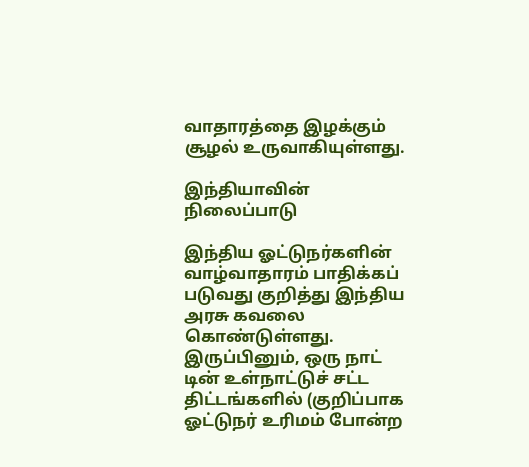வாதாரத்தை இழக்கும் சூழல் உருவாகியுள்ளது.

இந்தியாவின் நிலைப்பாடு

இந்திய ஓட்டுநர்களின் வாழ்வாதாரம் பாதிக்கப் படுவது குறித்து இந்திய அரசு கவலை கொண்டுள்ளது. இருப்பினும், ஒரு நாட் டின் உள்நாட்டுச் சட்ட திட்டங்களில் (குறிப்பாக ஓட்டுநர் உரிமம் போன்ற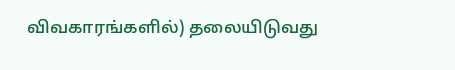விவகாரங்களில்) தலையிடுவது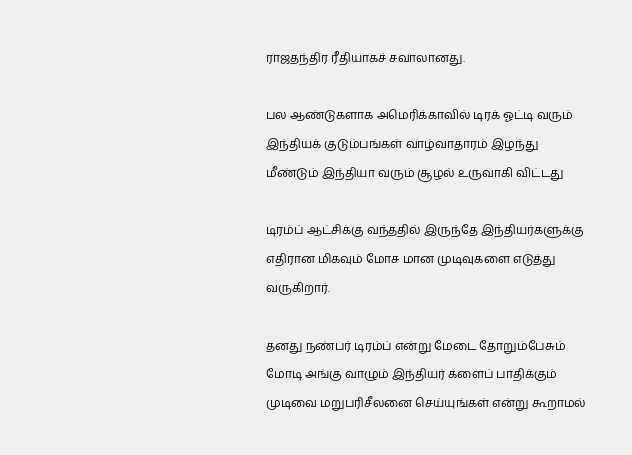ராஜதந்திர ரீதியாகச் சவாலானது.

பல ஆண்டுகளாக அமெரிக்காவில் டிரக் ஓட்டி வரும் இந்தியக் குடும்பங்கள் வாழ்வாதாரம் இழந்து மீண்டும் இந்தியா வரும் சூழல் உருவாகி விட்டது

டிரம்ப் ஆட்சிக்கு வந்ததில் இருந்தே இந்தியர்களுக்கு எதிரான மிகவும் மோச மான முடிவுகளை எடுத்து வருகிறார்.

தனது நண்பர் டிரம்ப் என்று மேடை தோறும்பேசும் மோடி அங்கு வாழும் இந்தியர் களைப் பாதிக்கும் முடிவை மறுபரிசீலனை செய்யுங்கள் என்று கூறாமல்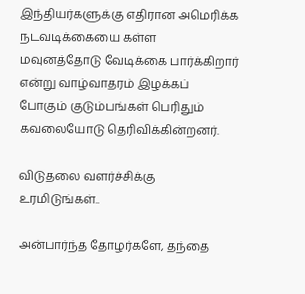இந்தியர்களுக்கு எதிரான அமெரிக்க நடவடிக்கையை கள்ள மவுனத்தோடு வேடிக்கை பார்க்கிறார் என்று வாழ்வாதரம் இழக்கப் போகும் குடும்பங்கள் பெரிதும் கவலையோடு தெரிவிக்கின்றனர்.

விடுதலை வளர்ச்சிக்கு உரமிடுங்கள்..

அன்பார்ந்த தோழர்களே, தந்தை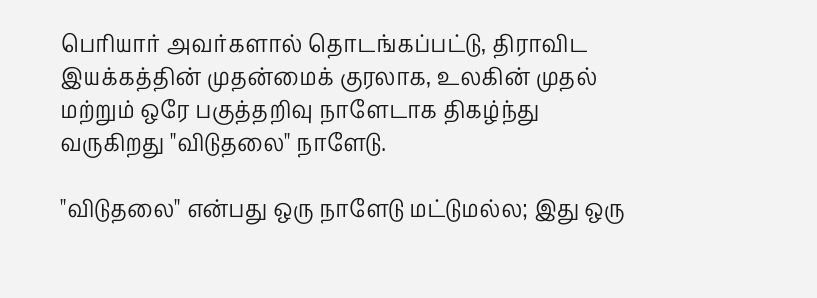பெரியார் அவர்களால் தொடங்கப்பட்டு, திராவிட இயக்கத்தின் முதன்மைக் குரலாக, உலகின் முதல் மற்றும் ஒரே பகுத்தறிவு நாளேடாக திகழ்ந்து வருகிறது "விடுதலை" நாளேடு.

"விடுதலை" என்பது ஒரு நாளேடு மட்டுமல்ல; இது ஒரு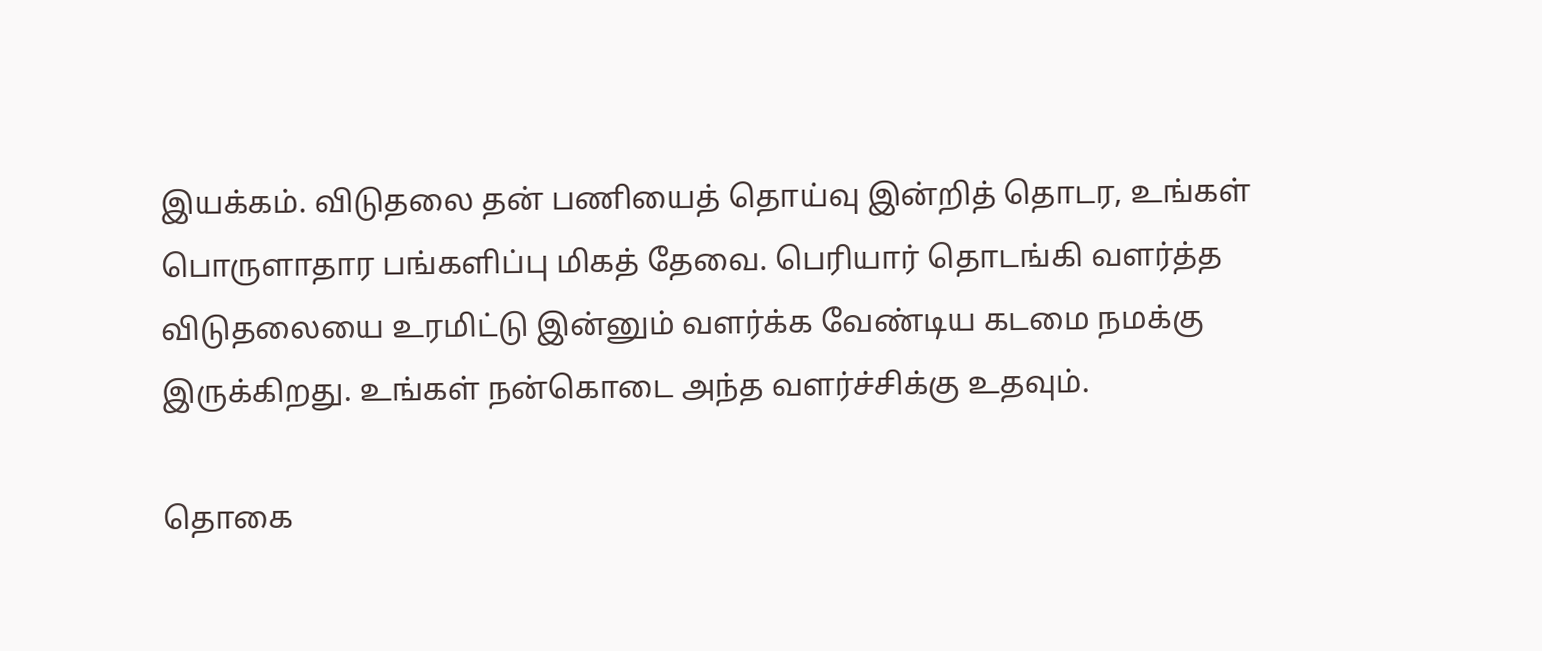இயக்கம். விடுதலை தன் பணியைத் தொய்வு இன்றித் தொடர, உங்கள் பொருளாதார பங்களிப்பு மிகத் தேவை. பெரியார் தொடங்கி வளர்த்த விடுதலையை உரமிட்டு இன்னும் வளர்க்க வேண்டிய கடமை நமக்கு இருக்கிறது. உங்கள் நன்கொடை அந்த வளர்ச்சிக்கு உதவும்.

தொகை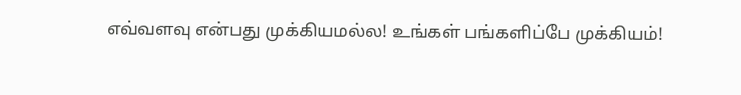எவ்வளவு என்பது முக்கியமல்ல! உங்கள் பங்களிப்பே முக்கியம்!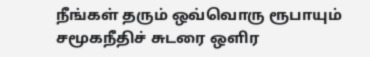நீங்கள் தரும் ஒவ்வொரு ரூபாயும் சமூகநீதிச் சுடரை ஒளிர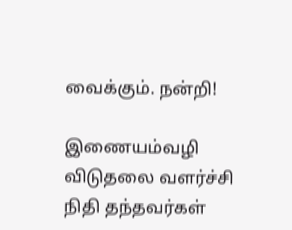வைக்கும். நன்றி!

இணையம்வழி விடுதலை வளர்ச்சி நிதி தந்தவர்கள்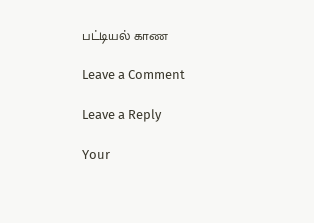பட்டியல் காண

Leave a Comment

Leave a Reply

Your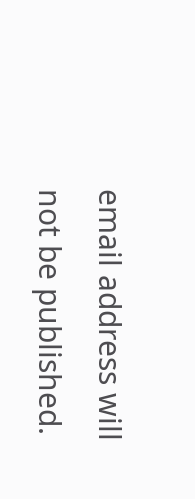email address will not be published.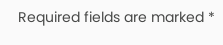Required fields are marked *